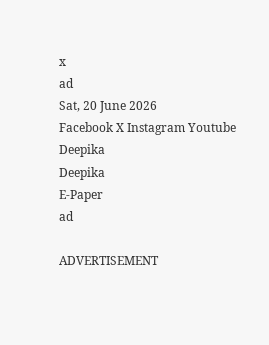x
ad
Sat, 20 June 2026
Facebook X Instagram Youtube
Deepika
Deepika
E-Paper
ad

ADVERTISEMENT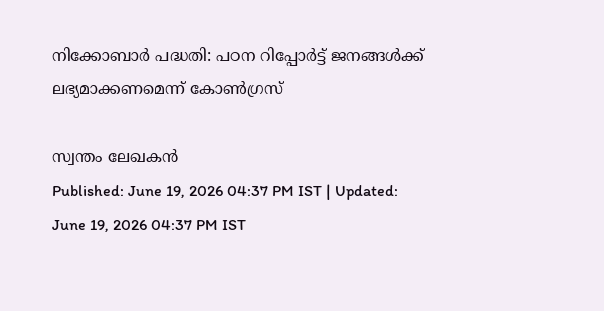നിക്കോബാർ പദ്ധതി: പഠന റിപ്പോർട്ട് ജനങ്ങൾക്ക് ലഭ്യമാക്കണമെന്ന് കോൺഗ്രസ്

സ്വന്തം ലേഖകൻ
Published: June 19, 2026 04:37 PM IST | Updated: June 19, 2026 04:37 PM IST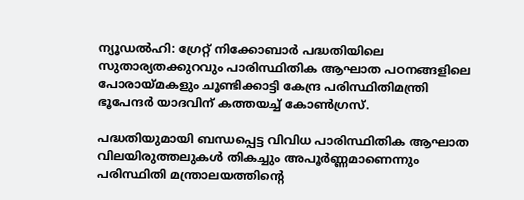ന്യൂഡൽഹി: ഗ്രേറ്റ് നിക്കോബാർ പദ്ധതിയിലെ സുതാര്യതക്കുറവും പാരിസ്ഥിതിക ആഘാത പഠനങ്ങളിലെ പോരായ്മകളും ചൂണ്ടിക്കാട്ടി കേന്ദ്ര പരിസ്ഥിതിമന്ത്രി ഭൂപേന്ദർ യാദവിന് കത്തയച്ച് കോൺഗ്രസ്.

പദ്ധതിയുമായി ബന്ധപ്പെട്ട വിവിധ പാരിസ്ഥിതിക ആഘാത വിലയിരുത്തലുകൾ തികച്ചും അപൂർണ്ണമാണെന്നും പരിസ്ഥിതി മന്ത്രാലയത്തിന്‍റെ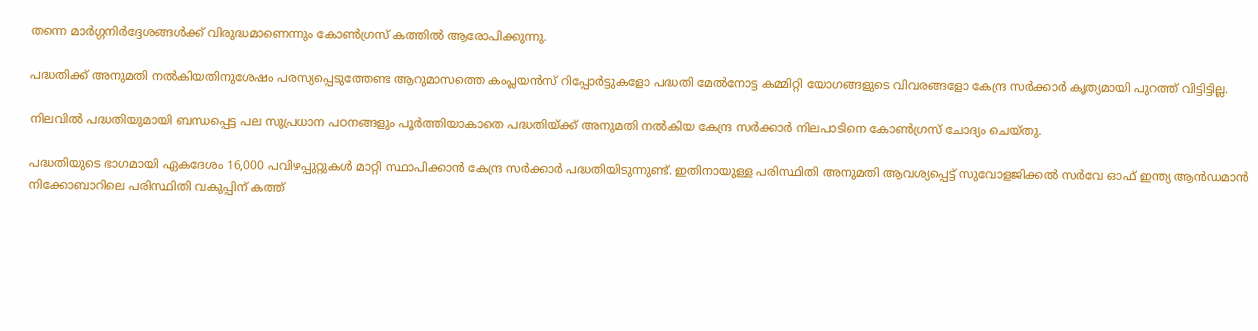തന്നെ മാർഗ്ഗനിർദ്ദേശങ്ങൾക്ക് വിരുദ്ധമാണെന്നും കോൺഗ്രസ് കത്തിൽ ആരോപിക്കുന്നു.

പദ്ധതിക്ക് അനുമതി നൽകിയതിനുശേഷം പരസ്യപ്പെടുത്തേണ്ട ആറുമാസത്തെ കംപ്ലയൻസ് റിപ്പോർട്ടുകളോ പദ്ധതി മേൽനോട്ട കമ്മിറ്റി യോഗങ്ങളുടെ വിവരങ്ങളോ കേന്ദ്ര സർക്കാർ കൃത്യമായി പുറത്ത് വിട്ടിട്ടില്ല.

നിലവിൽ പദ്ധതിയുമായി ബന്ധപ്പെട്ട പല സുപ്രധാന പഠനങ്ങളും പൂർത്തിയാകാതെ പദ്ധതിയ്ക്ക് അനുമതി നൽകിയ കേന്ദ്ര സർക്കാർ നിലപാടിനെ കോൺഗ്രസ് ചോദ്യം ചെയ്തു.

പദ്ധതിയുടെ ഭാഗമായി ഏകദേശം 16,000 പവിഴപ്പുറ്റുകൾ മാറ്റി സ്ഥാപിക്കാൻ കേന്ദ്ര സർക്കാർ പദ്ധതിയിടുന്നുണ്ട്. ഇതിനായുള്ള പരിസ്ഥിതി അനുമതി ആവശ്യപ്പെട്ട് സുവോളജിക്കൽ സർവേ ഓഫ് ഇന്ത്യ ആൻഡമാൻ നിക്കോബാറിലെ പരിസ്ഥിതി വകുപ്പിന് കത്ത്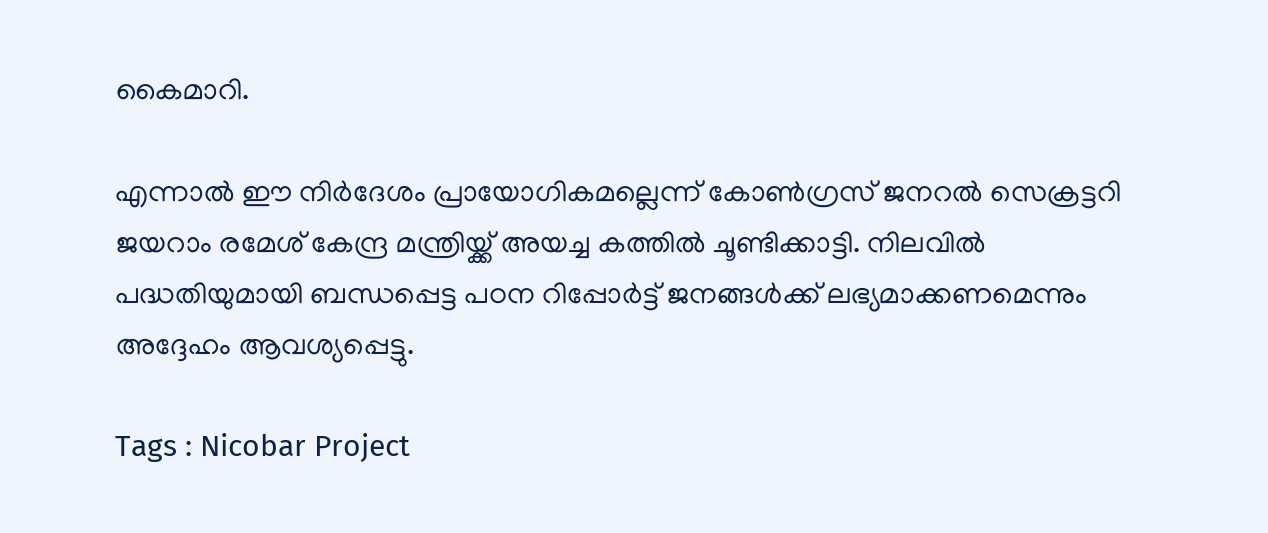കൈമാറി.

എന്നാൽ ഈ നിർദേശം പ്രായോഗികമല്ലെന്ന് കോൺഗ്രസ് ജനറൽ സെക്രട്ടറി ജയറാം രമേശ് കേന്ദ്ര മന്ത്രിയ്ക്ക് അയച്ച കത്തിൽ ചൂണ്ടിക്കാട്ടി. നിലവിൽ പദ്ധതിയുമായി ബന്ധപ്പെട്ട പഠന റിപ്പോർട്ട് ജനങ്ങൾക്ക് ലഭ്യമാക്കണമെന്നും അദ്ദേഹം ആവശ്യപ്പെട്ടു.

Tags : Nicobar Project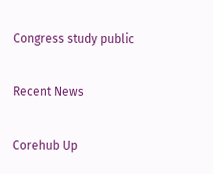Congress study public

Recent News

Corehub Up